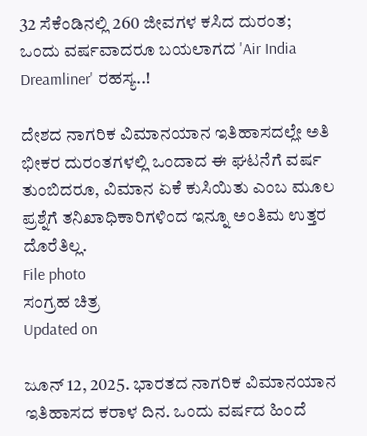32 ಸೆಕೆಂಡಿನಲ್ಲಿ 260 ಜೀವಗಳ ಕಸಿದ ದುರಂತ; ಒಂದು ವರ್ಷವಾದರೂ ಬಯಲಾಗದ 'Air India Dreamliner' ರಹಸ್ಯ..!

ದೇಶದ ನಾಗರಿಕ ವಿಮಾನಯಾನ ಇತಿಹಾಸದಲ್ಲೇ ಅತಿ ಭೀಕರ ದುರಂತಗಳಲ್ಲಿ ಒಂದಾದ ಈ ಘಟನೆಗೆ ವರ್ಷ ತುಂಬಿದರೂ, ವಿಮಾನ ಏಕೆ ಕುಸಿಯಿತು ಎಂಬ ಮೂಲ ಪ್ರಶ್ನೆಗೆ ತನಿಖಾಧಿಕಾರಿಗಳಿಂದ ಇನ್ನೂ ಅಂತಿಮ ಉತ್ತರ ದೊರೆತಿಲ್ಲ.
File photo
ಸಂಗ್ರಹ ಚಿತ್ರ
Updated on

ಜೂನ್ 12, 2025. ಭಾರತದ ನಾಗರಿಕ ವಿಮಾನಯಾನ ಇತಿಹಾಸದ ಕರಾಳ ದಿನ. ಒಂದು ವರ್ಷದ ಹಿಂದೆ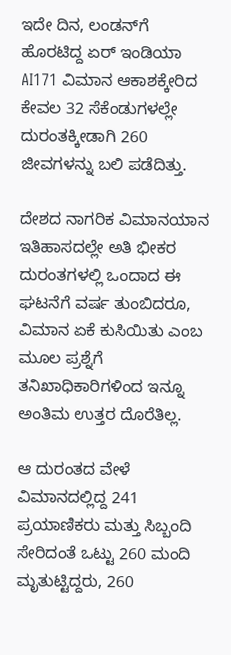ಇದೇ ದಿನ, ಲಂಡನ್‌ಗೆ ಹೊರಟಿದ್ದ ಏರ್ ಇಂಡಿಯಾ AI171 ವಿಮಾನ ಆಕಾಶಕ್ಕೇರಿದ ಕೇವಲ 32 ಸೆಕೆಂಡುಗಳಲ್ಲೇ ದುರಂತಕ್ಕೀಡಾಗಿ 260 ಜೀವಗಳನ್ನು ಬಲಿ ಪಡೆದಿತ್ತು.

ದೇಶದ ನಾಗರಿಕ ವಿಮಾನಯಾನ ಇತಿಹಾಸದಲ್ಲೇ ಅತಿ ಭೀಕರ ದುರಂತಗಳಲ್ಲಿ ಒಂದಾದ ಈ ಘಟನೆಗೆ ವರ್ಷ ತುಂಬಿದರೂ, ವಿಮಾನ ಏಕೆ ಕುಸಿಯಿತು ಎಂಬ ಮೂಲ ಪ್ರಶ್ನೆಗೆ ತನಿಖಾಧಿಕಾರಿಗಳಿಂದ ಇನ್ನೂ ಅಂತಿಮ ಉತ್ತರ ದೊರೆತಿಲ್ಲ.

ಆ ದುರಂತದ ವೇಳೆ ವಿಮಾನದಲ್ಲಿದ್ದ 241 ಪ್ರಯಾಣಿಕರು ಮತ್ತು ಸಿಬ್ಬಂದಿ ಸೇರಿದಂತೆ ಒಟ್ಟು 260 ಮಂದಿ ಮೃತುಟ್ಟಿದ್ದರು, 260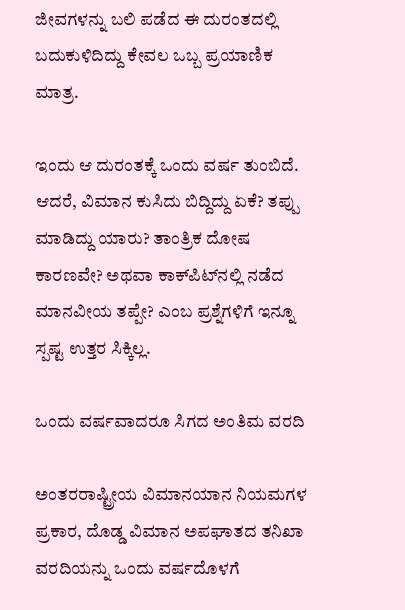ಜೀವಗಳನ್ನು ಬಲಿ ಪಡೆದ ಈ ದುರಂತದಲ್ಲಿ ಬದುಕುಳಿದಿದ್ದು ಕೇವಲ ಒಬ್ಬ ಪ್ರಯಾಣಿಕ ಮಾತ್ರ.

ಇಂದು ಆ ದುರಂತಕ್ಕೆ ಒಂದು ವರ್ಷ ತುಂಬಿದೆ. ಆದರೆ, ವಿಮಾನ ಕುಸಿದು ಬಿದ್ದಿದ್ದು ಏಕೆ? ತಪ್ಪು ಮಾಡಿದ್ದು ಯಾರು? ತಾಂತ್ರಿಕ ದೋಷ ಕಾರಣವೇ? ಅಥವಾ ಕಾಕ್‌ಪಿಟ್‌ನಲ್ಲಿ ನಡೆದ ಮಾನವೀಯ ತಪ್ಪೇ? ಎಂಬ ಪ್ರಶ್ನೆಗಳಿಗೆ ಇನ್ನೂ ಸ್ಪಷ್ಟ ಉತ್ತರ ಸಿಕ್ಕಿಲ್ಲ.

ಒಂದು ವರ್ಷವಾದರೂ ಸಿಗದ ಅಂತಿಮ ವರದಿ

ಅಂತರರಾಷ್ಟ್ರೀಯ ವಿಮಾನಯಾನ ನಿಯಮಗಳ ಪ್ರಕಾರ, ದೊಡ್ಡ ವಿಮಾನ ಅಪಘಾತದ ತನಿಖಾ ವರದಿಯನ್ನು ಒಂದು ವರ್ಷದೊಳಗೆ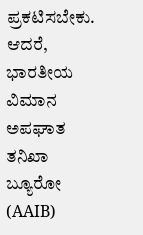ಪ್ರಕಟಿಸಬೇಕು. ಆದರೆ, ಭಾರತೀಯ ವಿಮಾನ ಅಪಘಾತ ತನಿಖಾ ಬ್ಯೂರೋ (AAIB)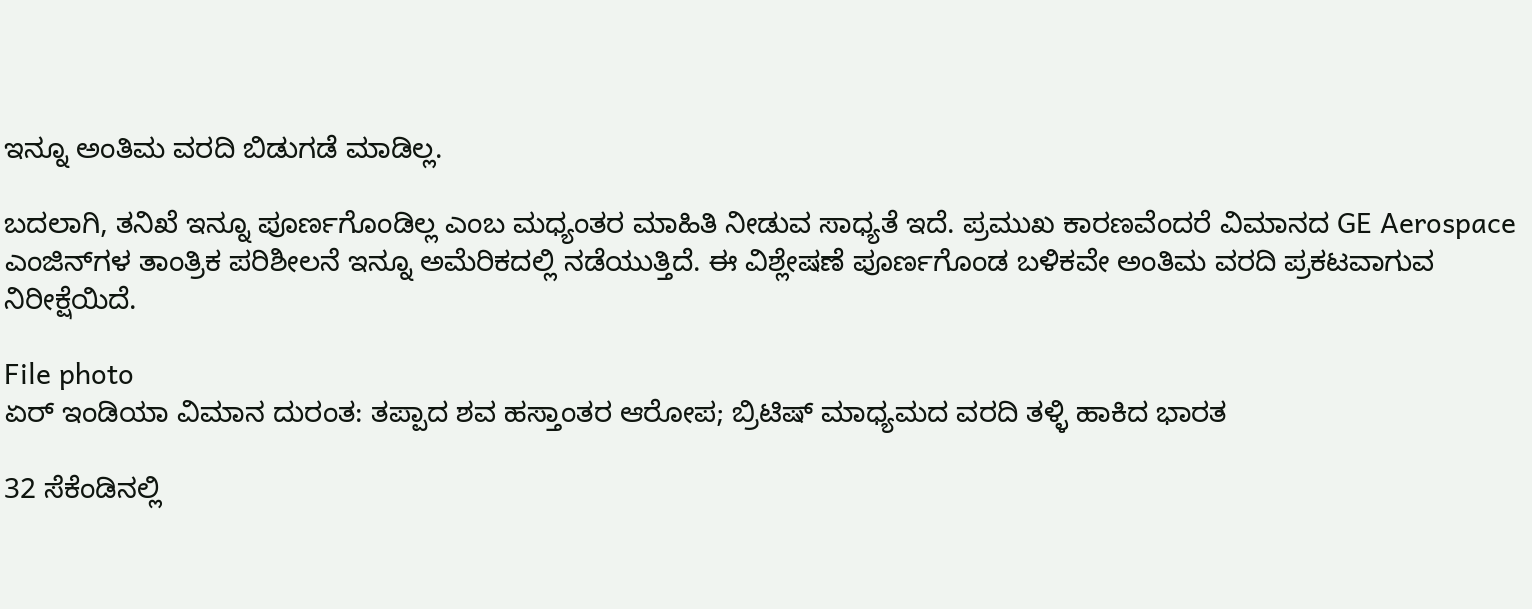ಇನ್ನೂ ಅಂತಿಮ ವರದಿ ಬಿಡುಗಡೆ ಮಾಡಿಲ್ಲ.

ಬದಲಾಗಿ, ತನಿಖೆ ಇನ್ನೂ ಪೂರ್ಣಗೊಂಡಿಲ್ಲ ಎಂಬ ಮಧ್ಯಂತರ ಮಾಹಿತಿ ನೀಡುವ ಸಾಧ್ಯತೆ ಇದೆ. ಪ್ರಮುಖ ಕಾರಣವೆಂದರೆ ವಿಮಾನದ GE Aerospace ಎಂಜಿನ್‌ಗಳ ತಾಂತ್ರಿಕ ಪರಿಶೀಲನೆ ಇನ್ನೂ ಅಮೆರಿಕದಲ್ಲಿ ನಡೆಯುತ್ತಿದೆ. ಈ ವಿಶ್ಲೇಷಣೆ ಪೂರ್ಣಗೊಂಡ ಬಳಿಕವೇ ಅಂತಿಮ ವರದಿ ಪ್ರಕಟವಾಗುವ ನಿರೀಕ್ಷೆಯಿದೆ.

File photo
ಏರ್ ಇಂಡಿಯಾ ವಿಮಾನ ದುರಂತ: ತಪ್ಪಾದ ಶವ ಹಸ್ತಾಂತರ ಆರೋಪ; ಬ್ರಿಟಿಷ್ ಮಾಧ್ಯಮದ ವರದಿ ತಳ್ಳಿ ಹಾಕಿದ ಭಾರತ

32 ಸೆಕೆಂಡಿನಲ್ಲಿ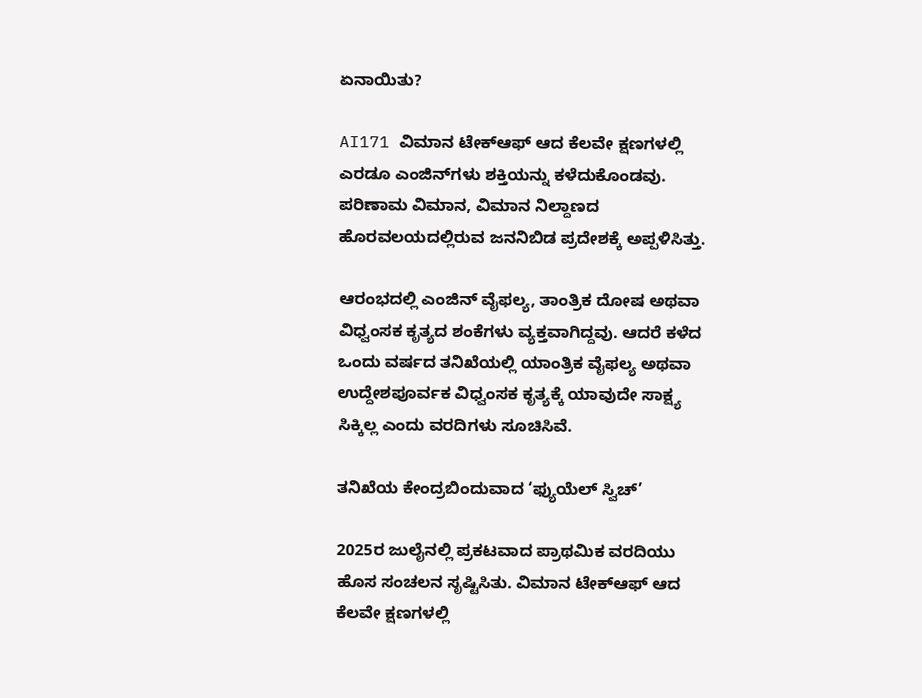ಏನಾಯಿತು?

AI171 ವಿಮಾನ ಟೇಕ್‌ಆಫ್ ಆದ ಕೆಲವೇ ಕ್ಷಣಗಳಲ್ಲಿ ಎರಡೂ ಎಂಜಿನ್‌ಗಳು ಶಕ್ತಿಯನ್ನು ಕಳೆದುಕೊಂಡವು. ಪರಿಣಾಮ ವಿಮಾನ, ವಿಮಾನ ನಿಲ್ದಾಣದ ಹೊರವಲಯದಲ್ಲಿರುವ ಜನನಿಬಿಡ ಪ್ರದೇಶಕ್ಕೆ ಅಪ್ಪಳಿಸಿತ್ತು.

ಆರಂಭದಲ್ಲಿ ಎಂಜಿನ್ ವೈಫಲ್ಯ, ತಾಂತ್ರಿಕ ದೋಷ ಅಥವಾ ವಿಧ್ವಂಸಕ ಕೃತ್ಯದ ಶಂಕೆಗಳು ವ್ಯಕ್ತವಾಗಿದ್ದವು. ಆದರೆ ಕಳೆದ ಒಂದು ವರ್ಷದ ತನಿಖೆಯಲ್ಲಿ ಯಾಂತ್ರಿಕ ವೈಫಲ್ಯ ಅಥವಾ ಉದ್ದೇಶಪೂರ್ವಕ ವಿಧ್ವಂಸಕ ಕೃತ್ಯಕ್ಕೆ ಯಾವುದೇ ಸಾಕ್ಷ್ಯ ಸಿಕ್ಕಿಲ್ಲ ಎಂದು ವರದಿಗಳು ಸೂಚಿಸಿವೆ.

ತನಿಖೆಯ ಕೇಂದ್ರಬಿಂದುವಾದ ‘ಫ್ಯುಯೆಲ್ ಸ್ವಿಚ್’

2025ರ ಜುಲೈನಲ್ಲಿ ಪ್ರಕಟವಾದ ಪ್ರಾಥಮಿಕ ವರದಿಯು ಹೊಸ ಸಂಚಲನ ಸೃಷ್ಟಿಸಿತು. ವಿಮಾನ ಟೇಕ್‌ಆಫ್ ಆದ ಕೆಲವೇ ಕ್ಷಣಗಳಲ್ಲಿ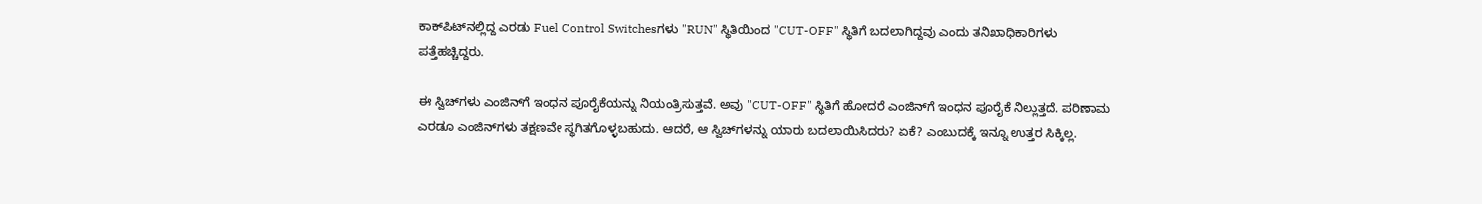ಕಾಕ್‌ಪಿಟ್‌ನಲ್ಲಿದ್ದ ಎರಡು Fuel Control Switchesಗಳು "RUN" ಸ್ಥಿತಿಯಿಂದ "CUT-OFF" ಸ್ಥಿತಿಗೆ ಬದಲಾಗಿದ್ದವು ಎಂದು ತನಿಖಾಧಿಕಾರಿಗಳು ಪತ್ತೆಹಚ್ಚಿದ್ದರು.

ಈ ಸ್ವಿಚ್‌ಗಳು ಎಂಜಿನ್‌ಗೆ ಇಂಧನ ಪೂರೈಕೆಯನ್ನು ನಿಯಂತ್ರಿಸುತ್ತವೆ. ಅವು "CUT-OFF" ಸ್ಥಿತಿಗೆ ಹೋದರೆ ಎಂಜಿನ್‌ಗೆ ಇಂಧನ ಪೂರೈಕೆ ನಿಲ್ಲುತ್ತದೆ. ಪರಿಣಾಮ ಎರಡೂ ಎಂಜಿನ್‌ಗಳು ತಕ್ಷಣವೇ ಸ್ಥಗಿತಗೊಳ್ಳಬಹುದು. ಆದರೆ, ಆ ಸ್ವಿಚ್‌ಗಳನ್ನು ಯಾರು ಬದಲಾಯಿಸಿದರು? ಏಕೆ? ಎಂಬುದಕ್ಕೆ ಇನ್ನೂ ಉತ್ತರ ಸಿಕ್ಕಿಲ್ಲ.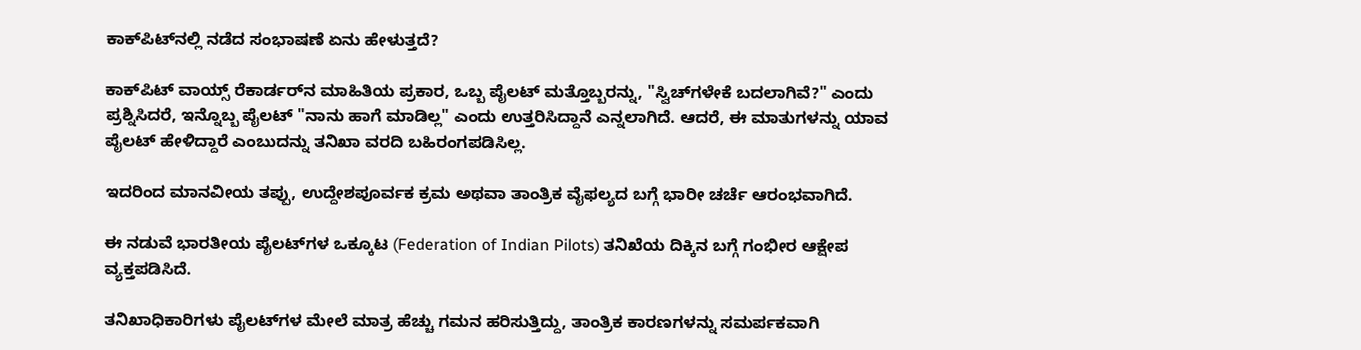ಕಾಕ್‌ಪಿಟ್‌ನಲ್ಲಿ ನಡೆದ ಸಂಭಾಷಣೆ ಏನು ಹೇಳುತ್ತದೆ?

ಕಾಕ್‌ಪಿಟ್ ವಾಯ್ಸ್ ರೆಕಾರ್ಡರ್‌ನ ಮಾಹಿತಿಯ ಪ್ರಕಾರ, ಒಬ್ಬ ಪೈಲಟ್ ಮತ್ತೊಬ್ಬರನ್ನು, "ಸ್ವಿಚ್‌ಗಳೇಕೆ ಬದಲಾಗಿವೆ?" ಎಂದು ಪ್ರಶ್ನಿಸಿದರೆ, ಇನ್ನೊಬ್ಬ ಪೈಲಟ್ "ನಾನು ಹಾಗೆ ಮಾಡಿಲ್ಲ" ಎಂದು ಉತ್ತರಿಸಿದ್ದಾನೆ ಎನ್ನಲಾಗಿದೆ. ಆದರೆ, ಈ ಮಾತುಗಳನ್ನು ಯಾವ ಪೈಲಟ್ ಹೇಳಿದ್ದಾರೆ ಎಂಬುದನ್ನು ತನಿಖಾ ವರದಿ ಬಹಿರಂಗಪಡಿಸಿಲ್ಲ.

ಇದರಿಂದ ಮಾನವೀಯ ತಪ್ಪು, ಉದ್ದೇಶಪೂರ್ವಕ ಕ್ರಮ ಅಥವಾ ತಾಂತ್ರಿಕ ವೈಫಲ್ಯದ ಬಗ್ಗೆ ಭಾರೀ ಚರ್ಚೆ ಆರಂಭವಾಗಿದೆ.

ಈ ನಡುವೆ ಭಾರತೀಯ ಪೈಲಟ್‌ಗಳ ಒಕ್ಕೂಟ (Federation of Indian Pilots) ತನಿಖೆಯ ದಿಕ್ಕಿನ ಬಗ್ಗೆ ಗಂಭೀರ ಆಕ್ಷೇಪ ವ್ಯಕ್ತಪಡಿಸಿದೆ.

ತನಿಖಾಧಿಕಾರಿಗಳು ಪೈಲಟ್‌ಗಳ ಮೇಲೆ ಮಾತ್ರ ಹೆಚ್ಚು ಗಮನ ಹರಿಸುತ್ತಿದ್ದು, ತಾಂತ್ರಿಕ ಕಾರಣಗಳನ್ನು ಸಮರ್ಪಕವಾಗಿ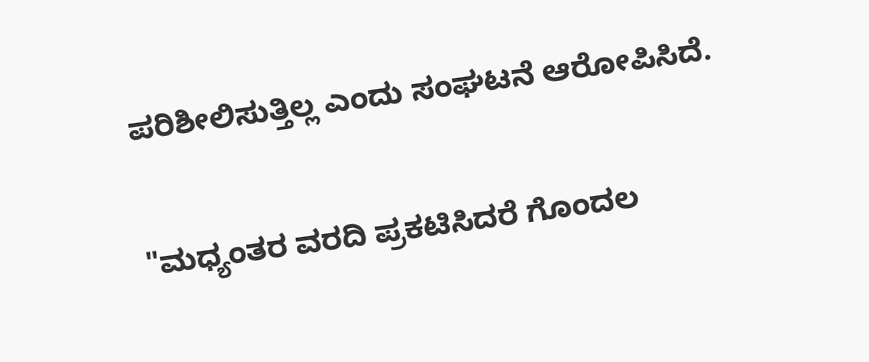ಪರಿಶೀಲಿಸುತ್ತಿಲ್ಲ ಎಂದು ಸಂಘಟನೆ ಆರೋಪಿಸಿದೆ.

"ಮಧ್ಯಂತರ ವರದಿ ಪ್ರಕಟಿಸಿದರೆ ಗೊಂದಲ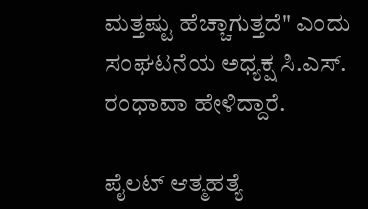ಮತ್ತಷ್ಟು ಹೆಚ್ಚಾಗುತ್ತದೆ" ಎಂದು ಸಂಘಟನೆಯ ಅಧ್ಯಕ್ಷ ಸಿ.ಎಸ್. ರಂಧಾವಾ ಹೇಳಿದ್ದಾರೆ.

ಪೈಲಟ್ ಆತ್ಮಹತ್ಯೆ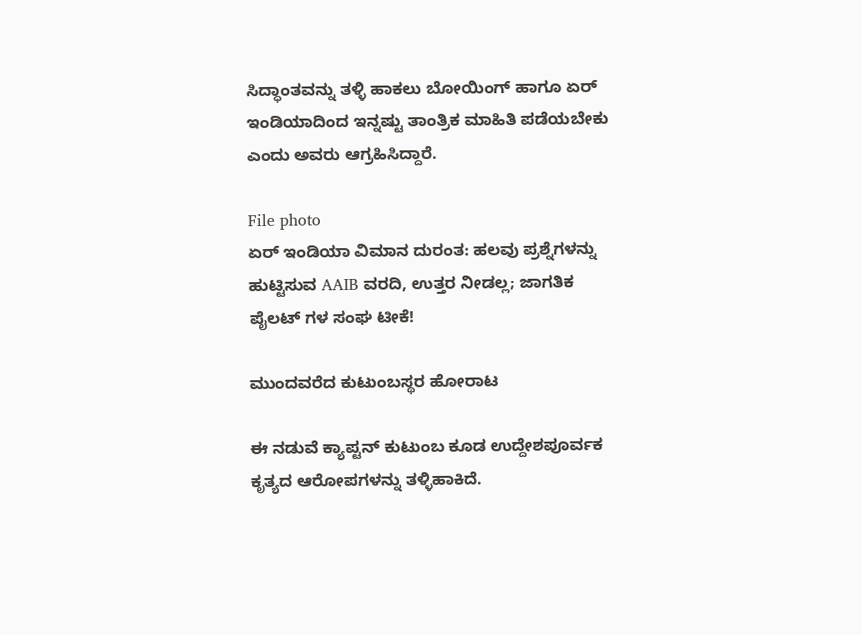ಸಿದ್ಧಾಂತವನ್ನು ತಳ್ಳಿ ಹಾಕಲು ಬೋಯಿಂಗ್ ಹಾಗೂ ಏರ್ ಇಂಡಿಯಾದಿಂದ ಇನ್ನಷ್ಟು ತಾಂತ್ರಿಕ ಮಾಹಿತಿ ಪಡೆಯಬೇಕು ಎಂದು ಅವರು ಆಗ್ರಹಿಸಿದ್ದಾರೆ.

File photo
ಏರ್ ಇಂಡಿಯಾ ವಿಮಾನ ದುರಂತ: ಹಲವು ಪ್ರಶ್ನೆಗಳನ್ನು ಹುಟ್ಟಿಸುವ AAIB ವರದಿ, ಉತ್ತರ ನೀಡಲ್ಲ; ಜಾಗತಿಕ ಪೈಲಟ್ ಗಳ ಸಂಘ ಟೀಕೆ!

ಮುಂದವರೆದ ಕುಟುಂಬಸ್ಥರ ಹೋರಾಟ

ಈ ನಡುವೆ ಕ್ಯಾಪ್ಟನ್ ಕುಟುಂಬ ಕೂಡ ಉದ್ದೇಶಪೂರ್ವಕ ಕೃತ್ಯದ ಆರೋಪಗಳನ್ನು ತಳ್ಳಿಹಾಕಿದೆ.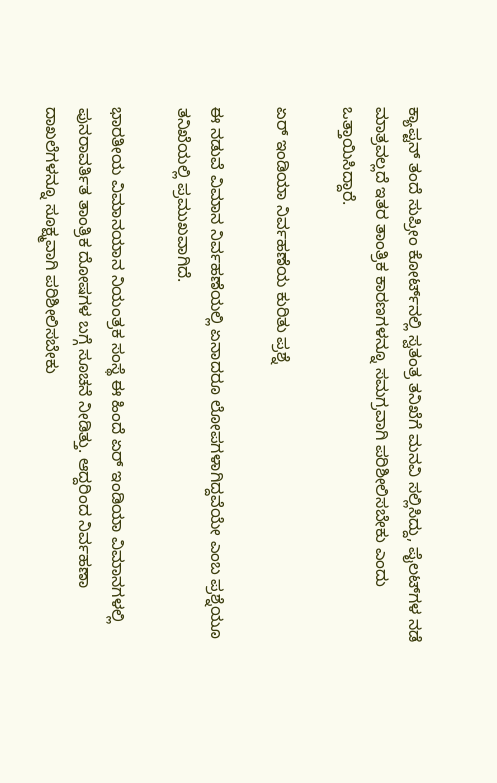ಕ್ಯಾಪ್ಟನ್ ತಂದೆ ಸುಪ್ರೀಂ ಕೋರ್ಟ್‌ನಲ್ಲಿ ಸ್ವತಂತ್ರ ತನಿಖೆಗೆ ಮನವಿ ಸಲ್ಲಿಸಿದ್ದು, ಪೈಲಟ್‌ಗಳ ನಡೆ ಮಾತ್ರವಲ್ಲದೆ ಇತರ ತಾಂತ್ರಿಕ ಕಾರಣಗಳನ್ನೂ ಸಮಗ್ರವಾಗಿ ಪರಿಶೀಲಿಸಬೇಕು ಎಂದು ಒತ್ತಾಯಿಸಿದ್ದಾರೆ.

ಏರ್ ಇಂಡಿಯಾ ನಿರ್ವಹಣೆಯ ಕುರಿತು ಪ್ರಶ್ನೆ

ಈ ನಡುವೆ ವಿಮಾನ ನಿರ್ವಹಣೆಯಲ್ಲಿ ಏನಾದರೂ ಲೋಪಗಳಾಗಿದ್ದವೆಯೇ ಎಂಬ ಪ್ರಶ್ನೆಯೂ ತನಿಖೆಯಲ್ಲಿ ಪ್ರಮುಖವಾಗಿದೆ.

ಭಾರತೀಯ ವಿಮಾನಯಾನ ನಿಯಂತ್ರಕ ಸಂಸ್ಥೆ ಈ ಹಿಂದೆ ಏರ್ ಇಂಡಿಯಾ ವಿಮಾನಗಳಲ್ಲಿ ಪುನರಾವರ್ತಿತ ತಾಂತ್ರಿಕ ದೋಷಗಳ ಬಗ್ಗೆ ಸೂಚನೆ ನೀಡಿತ್ತು. ಆದ್ದರಿಂದ ನಿರ್ವಹಣಾ ದಾಖಲೆಗಳನ್ನೂ ಸೂಕ್ಷ್ಮವಾಗಿ ಪರಿಶೀಲಿಸಬೇಕು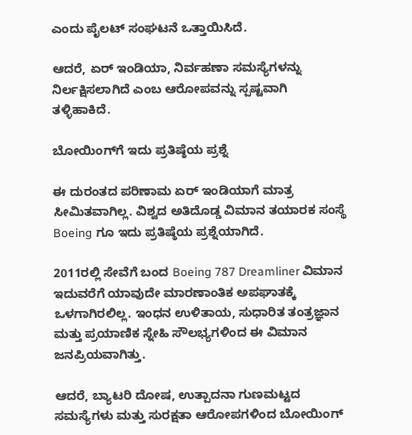ಎಂದು ಪೈಲಟ್ ಸಂಘಟನೆ ಒತ್ತಾಯಿಸಿದೆ.

ಆದರೆ, ಏರ್ ಇಂಡಿಯಾ, ನಿರ್ವಹಣಾ ಸಮಸ್ಯೆಗಳನ್ನು ನಿರ್ಲಕ್ಷಿಸಲಾಗಿದೆ ಎಂಬ ಆರೋಪವನ್ನು ಸ್ಪಷ್ಟವಾಗಿ ತಳ್ಳಿಹಾಕಿದೆ.

ಬೋಯಿಂಗ್‌ಗೆ ಇದು ಪ್ರತಿಷ್ಠೆಯ ಪ್ರಶ್ನೆ

ಈ ದುರಂತದ ಪರಿಣಾಮ ಏರ್ ಇಂಡಿಯಾಗೆ ಮಾತ್ರ ಸೀಮಿತವಾಗಿಲ್ಲ. ವಿಶ್ವದ ಅತಿದೊಡ್ಡ ವಿಮಾನ ತಯಾರಕ ಸಂಸ್ಥೆ Boeing ಗೂ ಇದು ಪ್ರತಿಷ್ಠೆಯ ಪ್ರಶ್ನೆಯಾಗಿದೆ.

2011ರಲ್ಲಿ ಸೇವೆಗೆ ಬಂದ Boeing 787 Dreamliner ವಿಮಾನ ಇದುವರೆಗೆ ಯಾವುದೇ ಮಾರಣಾಂತಿಕ ಅಪಘಾತಕ್ಕೆ ಒಳಗಾಗಿರಲಿಲ್ಲ. ಇಂಧನ ಉಳಿತಾಯ, ಸುಧಾರಿತ ತಂತ್ರಜ್ಞಾನ ಮತ್ತು ಪ್ರಯಾಣಿಕ ಸ್ನೇಹಿ ಸೌಲಭ್ಯಗಳಿಂದ ಈ ವಿಮಾನ ಜನಪ್ರಿಯವಾಗಿತ್ತು.

ಆದರೆ, ಬ್ಯಾಟರಿ ದೋಷ, ಉತ್ಪಾದನಾ ಗುಣಮಟ್ಟದ ಸಮಸ್ಯೆಗಳು ಮತ್ತು ಸುರಕ್ಷತಾ ಆರೋಪಗಳಿಂದ ಬೋಯಿಂಗ್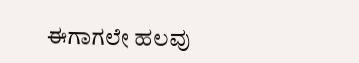ಈಗಾಗಲೇ ಹಲವು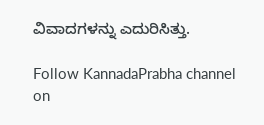ವಿವಾದಗಳನ್ನು ಎದುರಿಸಿತ್ತು.

Follow KannadaPrabha channel on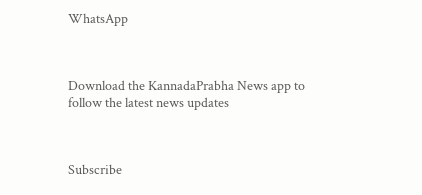WhatsApp



Download the KannadaPrabha News app to follow the latest news updates



Subscribe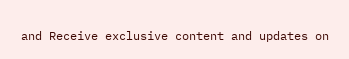and Receive exclusive content and updates on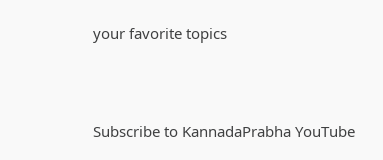your favorite topics



Subscribe to KannadaPrabha YouTube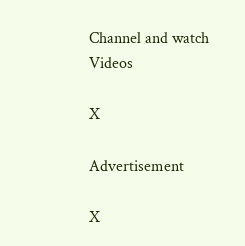Channel and watch Videos

X

Advertisement

X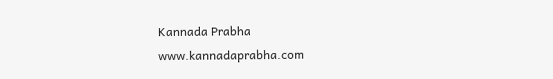Kannada Prabha
www.kannadaprabha.com